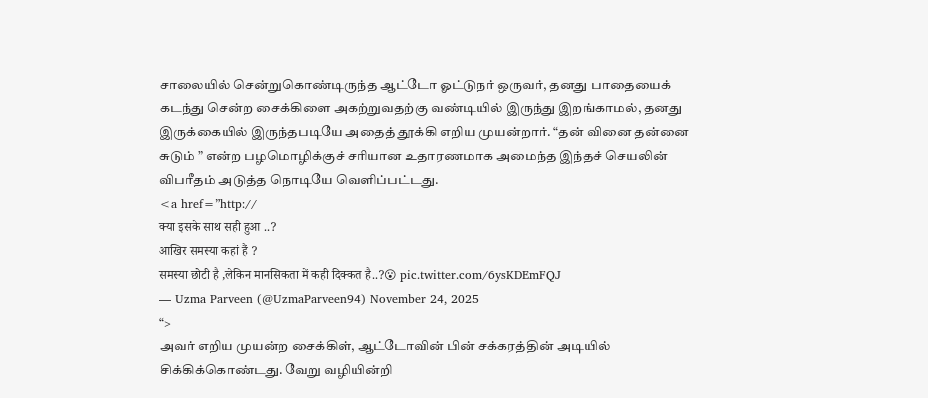சாலையில் சென்றுகொண்டிருந்த ஆட்டோ ஓட்டுநர் ஒருவர், தனது பாதையைக் கடந்து சென்ற சைக்கிளை அகற்றுவதற்கு வண்டியில் இருந்து இறங்காமல், தனது இருக்கையில் இருந்தபடியே அதைத் தூக்கி எறிய முயன்றார். “தன் வினை தன்னை சுடும் ” என்ற பழமொழிக்குச் சரியான உதாரணமாக அமைந்த இந்தச் செயலின் விபரீதம் அடுத்த நொடியே வெளிப்பட்டது.
<a href=”http://
क्या इसके साथ सही हुआ ..?
आखिर समस्या कहां हैं ?
समस्या छोटी है ,लेकिन मानसिकता में कही दिक्कत है..?😮 pic.twitter.com/6ysKDEmFQJ
— Uzma Parveen (@UzmaParveen94) November 24, 2025
“>
அவர் எறிய முயன்ற சைக்கிள், ஆட்டோவின் பின் சக்கரத்தின் அடியில் சிக்கிக்கொண்டது. வேறு வழியின்றி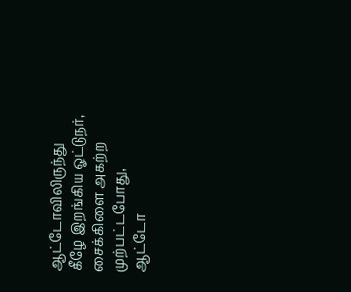ஆட்டோவிலிருந்து கீழே இறங்கிய ஓட்டுநர், சைக்கிளை அகற்ற முற்பட்டபோது, ஆட்டோ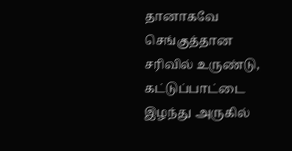தானாகவே செங்குத்தான சரிவில் உருண்டு, கட்டுப்பாட்டை இழந்து அருகில்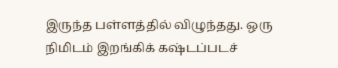இருந்த பள்ளத்தில் விழுந்தது. ஒரு நிமிடம் இறங்கிக் கஷ்டப்படச்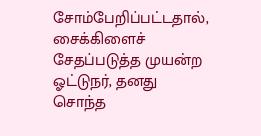சோம்பேறிப்பட்டதால், சைக்கிளைச் சேதப்படுத்த முயன்ற ஓட்டுநர், தனது சொந்த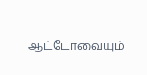ஆட்டோவையும்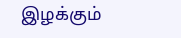இழக்கும்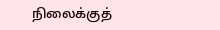நிலைக்குத்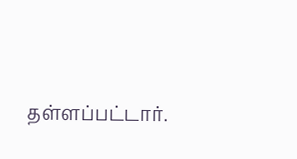தள்ளப்பட்டார்.